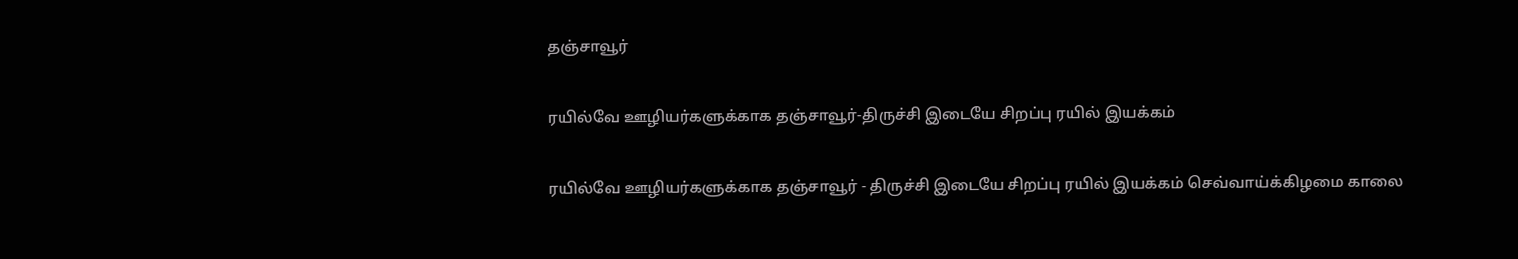தஞ்சாவூர்

ரயில்வே ஊழியர்களுக்காக தஞ்சாவூர்-திருச்சி இடையே சிறப்பு ரயில் இயக்கம்

ரயில்வே ஊழியர்களுக்காக தஞ்சாவூர் - திருச்சி இடையே சிறப்பு ரயில் இயக்கம் செவ்வாய்க்கிழமை காலை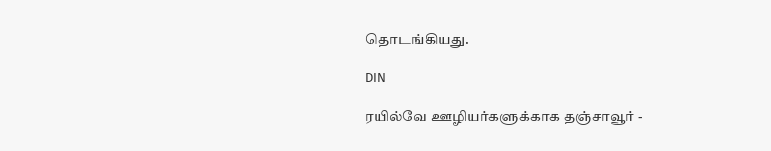தொடங்கியது.

DIN

ரயில்வே ஊழியர்களுக்காக தஞ்சாவூர் -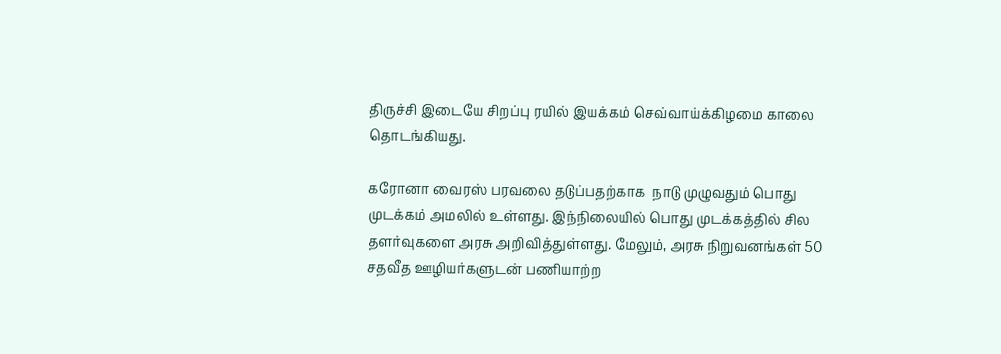திருச்சி இடையே சிறப்பு ரயில் இயக்கம் செவ்வாய்க்கிழமை காலை தொடங்கியது.

கரோனா வைரஸ் பரவலை தடுப்பதற்காக  நாடு முழுவதும் பொது முடக்கம் அமலில் உள்ளது. இந்நிலையில் பொது முடக்கத்தில் சில தளர்வுகளை அரசு அறிவித்துள்ளது. மேலும், அரசு நிறுவனங்கள் 50 சதவீத ஊழியர்களுடன் பணியாற்ற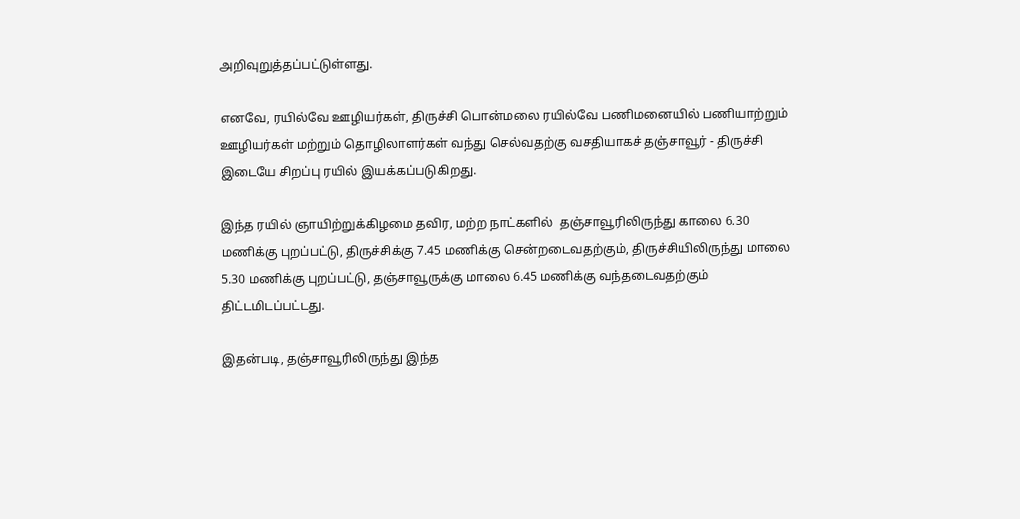அறிவுறுத்தப்பட்டுள்ளது.

எனவே, ரயில்வே ஊழியர்கள், திருச்சி பொன்மலை ரயில்வே பணிமனையில் பணியாற்றும் ஊழியர்கள் மற்றும் தொழிலாளர்கள் வந்து செல்வதற்கு வசதியாகச் தஞ்சாவூர் - திருச்சி இடையே சிறப்பு ரயில் இயக்கப்படுகிறது.

இந்த ரயில் ஞாயிற்றுக்கிழமை தவிர, மற்ற நாட்களில்  தஞ்சாவூரிலிருந்து காலை 6.30 மணிக்கு புறப்பட்டு, திருச்சிக்கு 7.45 மணிக்கு சென்றடைவதற்கும், திருச்சியிலிருந்து மாலை 5.30 மணிக்கு புறப்பட்டு, தஞ்சாவூருக்கு மாலை 6.45 மணிக்கு வந்தடைவதற்கும் திட்டமிடப்பட்டது.

இதன்படி, தஞ்சாவூரிலிருந்து இந்த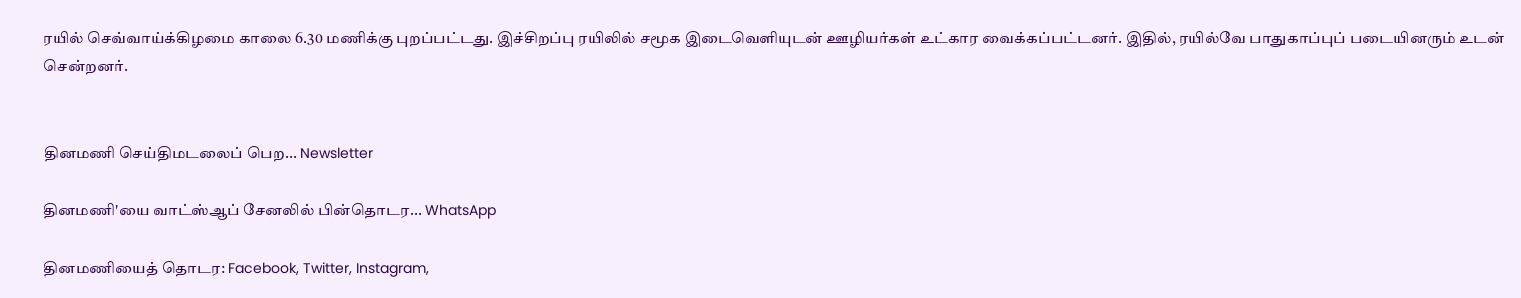ரயில் செவ்வாய்க்கிழமை காலை 6.30 மணிக்கு புறப்பட்டது. இச்சிறப்பு ரயிலில் சமூக இடைவெளியுடன் ஊழியர்கள் உட்கார வைக்கப்பட்டனர். இதில், ரயில்வே பாதுகாப்புப் படையினரும் உடன் சென்றனர்.


தினமணி செய்திமடலைப் பெற... Newsletter

தினமணி'யை வாட்ஸ்ஆப் சேனலில் பின்தொடர... WhatsApp

தினமணியைத் தொடர: Facebook, Twitter, Instagram,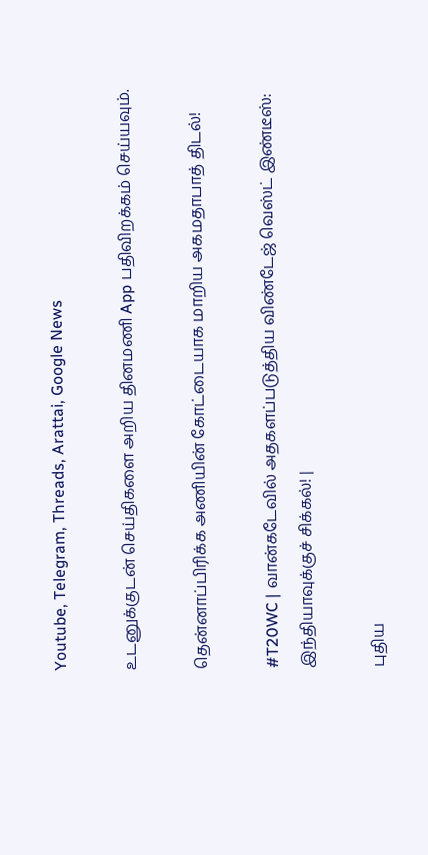Youtube, Telegram, Threads, Arattai, Google News

உடனுக்குடன் செய்திகளை அறிய தினமணி App பதிவிறக்கம் செய்யவும்.

தென்னாப்பிரிக்க அணியின் கோட்டையாக மாறிய அகமதாபாத் திடல்!

#T20WC | வான்கடேவில் அதகளப்படுத்திய விண்டேஜ் வெஸ்ட் இண்டீஸ்: இந்தியாவுக்குச் சிக்கல்! |

புதிய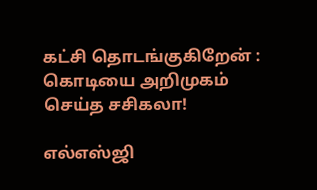கட்சி தொடங்குகிறேன் : கொடியை அறிமுகம் செய்த சசிகலா!

எல்எஸ்ஜி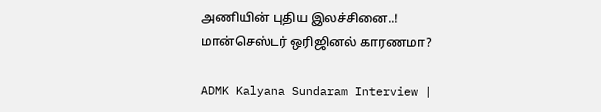அணியின் புதிய இலச்சினை..! மான்செஸ்டர் ஒரிஜினல் காரணமா?

ADMK Kalyana Sundaram Interview |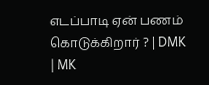எடப்பாடி ஏன் பணம் கொடுக்கிறார் ? | DMK | MK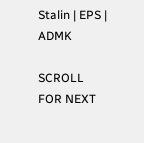Stalin | EPS | ADMK

SCROLL FOR NEXT